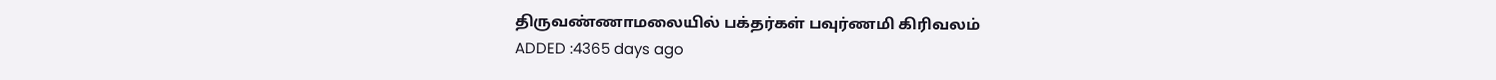திருவண்ணாமலையில் பக்தர்கள் பவுர்ணமி கிரிவலம்
ADDED :4365 days ago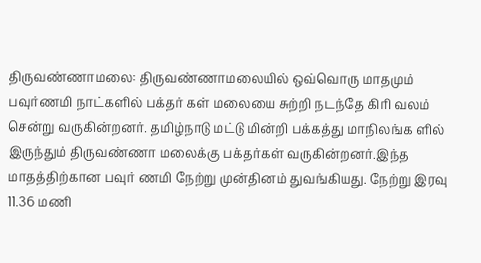திருவண்ணாமலை: திருவண்ணாமலையில் ஒவ்வொரு மாதமும் பவுர்ணமி நாட்களில் பக்தர் கள் மலையை சுற்றி நடந்தே கிரி வலம் சென்று வருகின்றனர். தமிழ்நாடு மட்டு மின்றி பக்கத்து மாநிலங்க ளில் இருந்தும் திருவண்ணா மலைக்கு பக்தர்கள் வருகின்றனர்.இந்த மாதத்திற்கான பவுர் ணமி நேற்று முன்தினம் துவங்கியது. நேற்று இரவு 11.36 மணி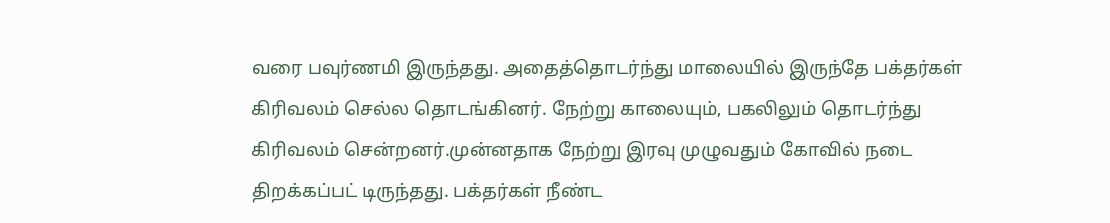வரை பவுர்ணமி இருந்தது. அதைத்தொடர்ந்து மாலையில் இருந்தே பக்தர்கள் கிரிவலம் செல்ல தொடங்கினர். நேற்று காலையும், பகலிலும் தொடர்ந்து கிரிவலம் சென்றனர்.முன்னதாக நேற்று இரவு முழுவதும் கோவில் நடை திறக்கப்பட் டிருந்தது. பக்தர்கள் நீண்ட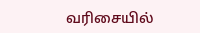வரிசையில்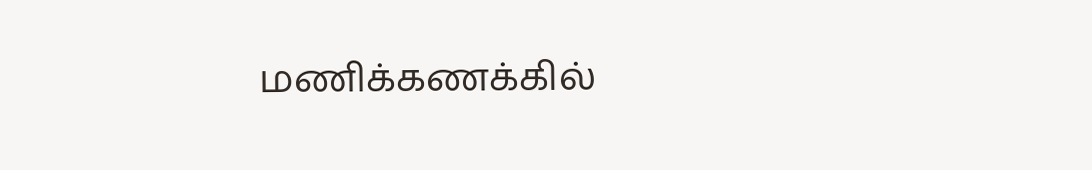மணிக்கணக்கில்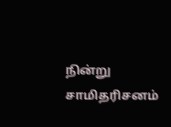நின்று சாமிதரிசனம்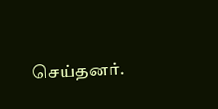செய்தனர்.